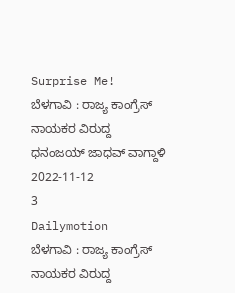Surprise Me!
ಬೆಳಗಾವಿ : ರಾಜ್ಯ ಕಾಂಗ್ರೆಸ್ ನಾಯಕರ ವಿರುದ್ದ ಧನಂಜಯ್ ಜಾಧವ್ ವಾಗ್ದಾಳಿ
2022-11-12
3
Dailymotion
ಬೆಳಗಾವಿ : ರಾಜ್ಯ ಕಾಂಗ್ರೆಸ್ ನಾಯಕರ ವಿರುದ್ದ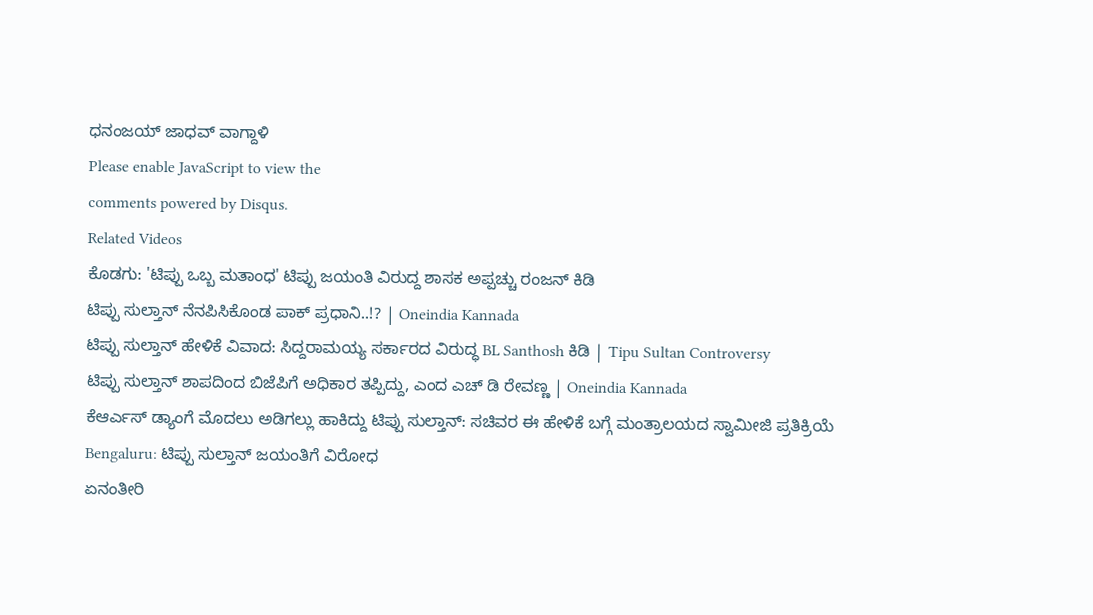ಧನಂಜಯ್ ಜಾಧವ್ ವಾಗ್ದಾಳಿ
Please enable JavaScript to view the
comments powered by Disqus.
Related Videos
ಕೊಡಗು: 'ಟಿಪ್ಪು ಒಬ್ಬ ಮತಾಂಧ' ಟಿಪ್ಪು ಜಯಂತಿ ವಿರುದ್ದ ಶಾಸಕ ಅಪ್ಪಚ್ಚು ರಂಜನ್ ಕಿಡಿ
ಟಿಪ್ಪು ಸುಲ್ತಾನ್ ನೆನಪಿಸಿಕೊಂಡ ಪಾಕ್ ಪ್ರಧಾನಿ..!? | Oneindia Kannada
ಟಿಪ್ಪು ಸುಲ್ತಾನ್ ಹೇಳಿಕೆ ವಿವಾದ: ಸಿದ್ದರಾಮಯ್ಯ ಸರ್ಕಾರದ ವಿರುದ್ಧ BL Santhosh ಕಿಡಿ | Tipu Sultan Controversy
ಟಿಪ್ಪು ಸುಲ್ತಾನ್ ಶಾಪದಿಂದ ಬಿಜೆಪಿಗೆ ಅಧಿಕಾರ ತಪ್ಪಿದ್ದು, ಎಂದ ಎಚ್ ಡಿ ರೇವಣ್ಣ | Oneindia Kannada
ಕೆಆರ್ಎಸ್ ಡ್ಯಾಂಗೆ ಮೊದಲು ಅಡಿಗಲ್ಲು ಹಾಕಿದ್ದು ಟಿಪ್ಪು ಸುಲ್ತಾನ್: ಸಚಿವರ ಈ ಹೇಳಿಕೆ ಬಗ್ಗೆ ಮಂತ್ರಾಲಯದ ಸ್ವಾಮೀಜಿ ಪ್ರತಿಕ್ರಿಯೆ
Bengaluru: ಟಿಪ್ಪು ಸುಲ್ತಾನ್ ಜಯಂತಿಗೆ ವಿರೋಧ
ಏನಂತೀರಿ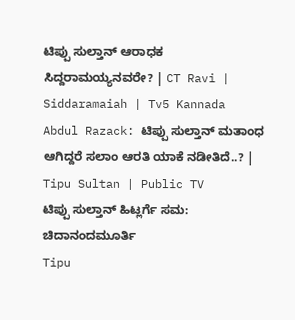ಟಿಪ್ಪು ಸುಲ್ತಾನ್ ಆರಾಧಕ ಸಿದ್ದರಾಮಯ್ಯನವರೇ? | CT Ravi | Siddaramaiah | Tv5 Kannada
Abdul Razack: ಟಿಪ್ಪು ಸುಲ್ತಾನ್ ಮತಾಂಧ ಆಗಿದ್ದರೆ ಸಲಾಂ ಆರತಿ ಯಾಕೆ ನಡೀತಿದೆ..? | Tipu Sultan | Public TV
ಟಿಪ್ಪು ಸುಲ್ತಾನ್ ಹಿಟ್ಲರ್ಗೆ ಸಮ: ಚಿದಾನಂದಮೂರ್ತಿ
Tipu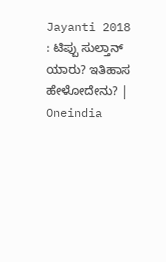Jayanti 2018 : ಟಿಪ್ಪು ಸುಲ್ತಾನ್ ಯಾರು? ಇತಿಹಾಸ ಹೇಳೋದೇನು? | Oneindia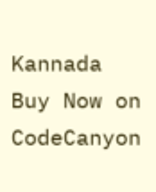Kannada
Buy Now on CodeCanyon